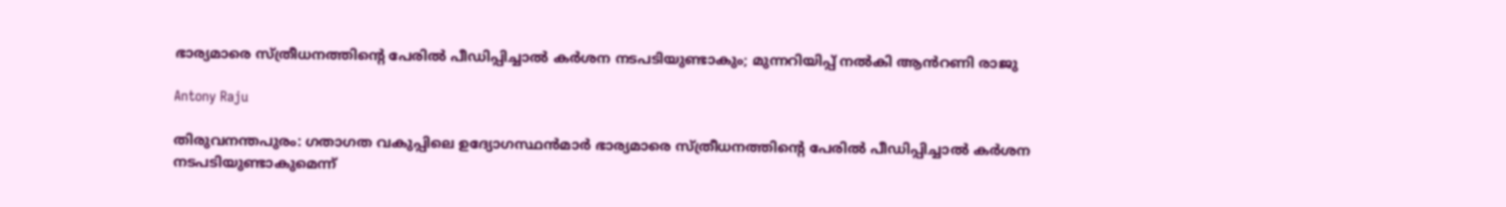ഭാര്യമാരെ സ്ത്രീധനത്തിന്റെ പേരിൽ പീഡിപ്പിച്ചാൽ കർശന നടപടിയുണ്ടാകും; മുന്നറിയിപ്പ് നൽകി ആൻറണി രാജു

Antony Raju

തിരുവനന്തപുരം: ഗതാഗത വകുപ്പിലെ ഉദ്യോഗസ്ഥൻമാർ ഭാര്യമാരെ സ്ത്രീധനത്തിന്റെ പേരിൽ പീഡിപ്പിച്ചാൽ കർശന നടപടിയുണ്ടാകുമെന്ന്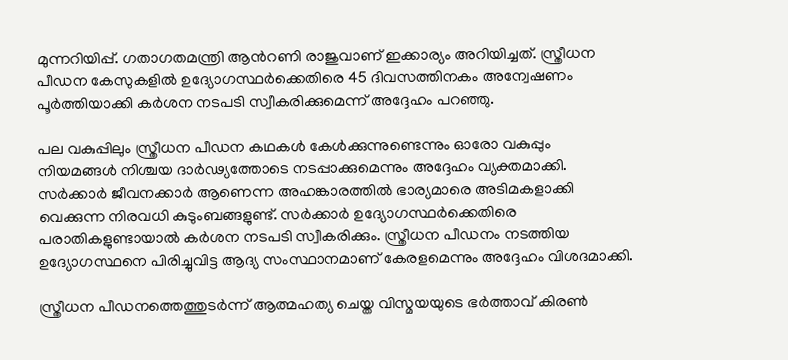മുന്നറിയിപ്പ്. ഗതാഗതമന്ത്രി ആൻറണി രാജുവാണ് ഇക്കാര്യം അറിയിച്ചത്. സ്ത്രീധന പീഡന കേസുകളിൽ ഉദ്യോഗസ്ഥർക്കെതിരെ 45 ദിവസത്തിനകം അന്വേഷണം പൂർത്തിയാക്കി കർശന നടപടി സ്വീകരിക്കുമെന്ന് അദ്ദേഹം പറഞ്ഞു.

പല വകുപ്പിലും സ്ത്രീധന പീഡന കഥകൾ കേൾക്കുന്നുണ്ടെന്നും ഓരോ വകുപ്പും നിയമങ്ങൾ നിശ്ചയ ദാർഢ്യത്തോടെ നടപ്പാക്കുമെന്നും അദ്ദേഹം വ്യക്തമാക്കി. സർക്കാർ ജീവനക്കാർ ആണെന്ന അഹങ്കാരത്തിൽ ഭാര്യമാരെ അടിമകളാക്കി വെക്കുന്ന നിരവധി കുടുംബങ്ങളുണ്ട്. സർക്കാർ ഉദ്യോഗസ്ഥർക്കെതിരെ പരാതികളുണ്ടായാൽ കർശന നടപടി സ്വീകരിക്കും. സ്ത്രീധന പീഡനം നടത്തിയ ഉദ്യോഗസ്ഥനെ പിരിച്ചുവിട്ട ആദ്യ സംസ്ഥാനമാണ് കേരളമെന്നും അദ്ദേഹം വിശദമാക്കി.

സ്ത്രീധന പീഡനത്തെത്തുടർന്ന് ആത്മഹത്യ ചെയ്ത വിസ്മയയുടെ ഭർത്താവ് കിരൺ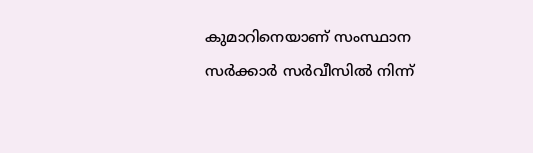കുമാറിനെയാണ് സംസ്ഥാന സർക്കാർ സർവീസിൽ നിന്ന്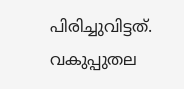പിരിച്ചുവിട്ടത്. വകുപ്പുതല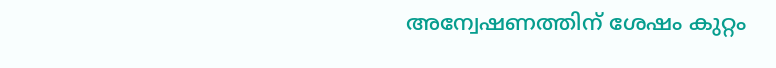അന്വേഷണത്തിന് ശേഷം കുറ്റം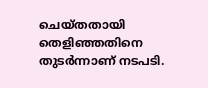ചെയ്തതായി തെളിഞ്ഞതിനെ തുടർന്നാണ് നടപടി.